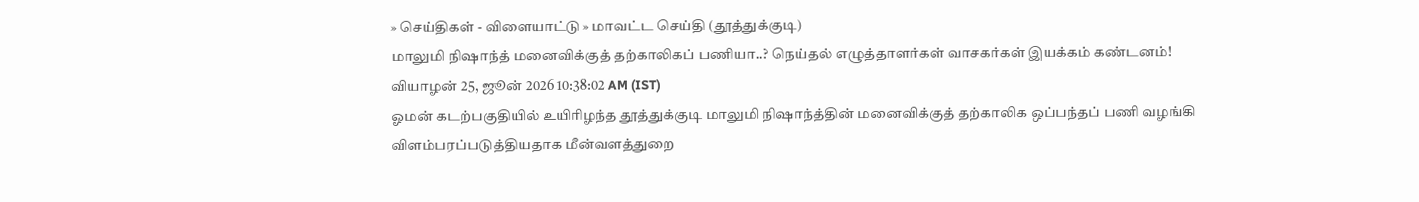» செய்திகள் - விளையாட்டு » மாவட்ட செய்தி (தூத்துக்குடி)
மாலுமி நிஷாந்த் மனைவிக்குத் தற்காலிகப் பணியா..? நெய்தல் எழுத்தாளர்கள் வாசகர்கள் இயக்கம் கண்டனம்!
வியாழன் 25, ஜூன் 2026 10:38:02 AM (IST)
ஓமன் கடற்பகுதியில் உயிரிழந்த தூத்துக்குடி மாலுமி நிஷாந்த்தின் மனைவிக்குத் தற்காலிக ஒப்பந்தப் பணி வழங்கி விளம்பரப்படுத்தியதாக மீன்வளத்துறை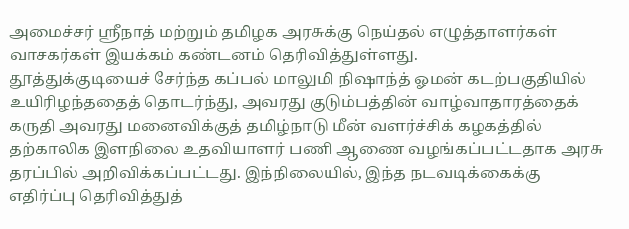அமைச்சர் ஸ்ரீநாத் மற்றும் தமிழக அரசுக்கு நெய்தல் எழுத்தாளர்கள் வாசகர்கள் இயக்கம் கண்டனம் தெரிவித்துள்ளது.
தூத்துக்குடியைச் சேர்ந்த கப்பல் மாலுமி நிஷாந்த் ஓமன் கடற்பகுதியில் உயிரிழந்ததைத் தொடர்ந்து, அவரது குடும்பத்தின் வாழ்வாதாரத்தைக் கருதி அவரது மனைவிக்குத் தமிழ்நாடு மீன் வளர்ச்சிக் கழகத்தில் தற்காலிக இளநிலை உதவியாளர் பணி ஆணை வழங்கப்பட்டதாக அரசு தரப்பில் அறிவிக்கப்பட்டது. இந்நிலையில், இந்த நடவடிக்கைக்கு எதிர்ப்பு தெரிவித்துத்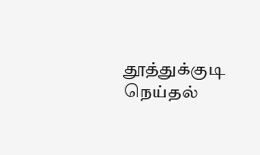தூத்துக்குடி நெய்தல்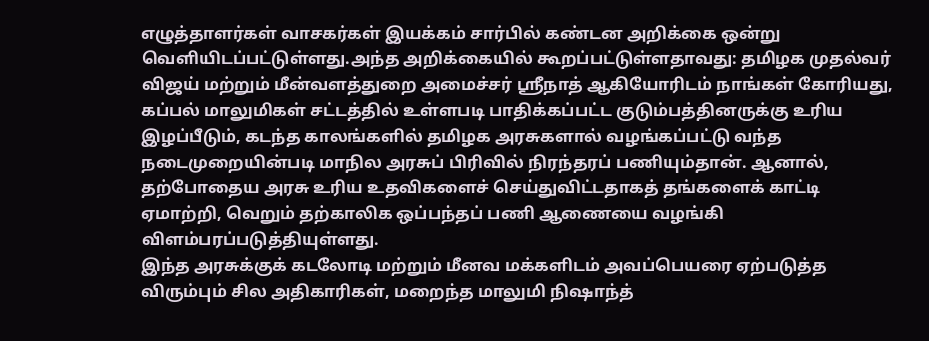எழுத்தாளர்கள் வாசகர்கள் இயக்கம் சார்பில் கண்டன அறிக்கை ஒன்று வெளியிடப்பட்டுள்ளது.அந்த அறிக்கையில் கூறப்பட்டுள்ளதாவது: தமிழக முதல்வர் விஜய் மற்றும் மீன்வளத்துறை அமைச்சர் ஸ்ரீநாத் ஆகியோரிடம் நாங்கள் கோரியது, கப்பல் மாலுமிகள் சட்டத்தில் உள்ளபடி பாதிக்கப்பட்ட குடும்பத்தினருக்கு உரிய இழப்பீடும், கடந்த காலங்களில் தமிழக அரசுகளால் வழங்கப்பட்டு வந்த நடைமுறையின்படி மாநில அரசுப் பிரிவில் நிரந்தரப் பணியும்தான். ஆனால், தற்போதைய அரசு உரிய உதவிகளைச் செய்துவிட்டதாகத் தங்களைக் காட்டி ஏமாற்றி, வெறும் தற்காலிக ஒப்பந்தப் பணி ஆணையை வழங்கி விளம்பரப்படுத்தியுள்ளது.
இந்த அரசுக்குக் கடலோடி மற்றும் மீனவ மக்களிடம் அவப்பெயரை ஏற்படுத்த விரும்பும் சில அதிகாரிகள், மறைந்த மாலுமி நிஷாந்த்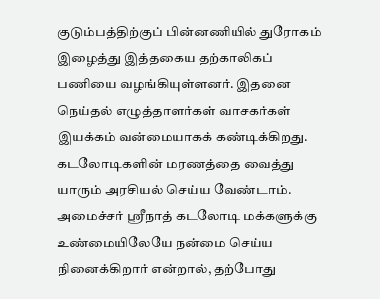குடும்பத்திற்குப் பின்னணியில் துரோகம் இழைத்து இத்தகைய தற்காலிகப் பணியை வழங்கியுள்ளனர். இதனை நெய்தல் எழுத்தாளர்கள் வாசகர்கள் இயக்கம் வன்மையாகக் கண்டிக்கிறது. கடலோடிகளின் மரணத்தை வைத்து யாரும் அரசியல் செய்ய வேண்டாம்.
அமைச்சர் ஸ்ரீநாத் கடலோடி மக்களுக்கு உண்மையிலேயே நன்மை செய்ய நினைக்கிறார் என்றால், தற்போது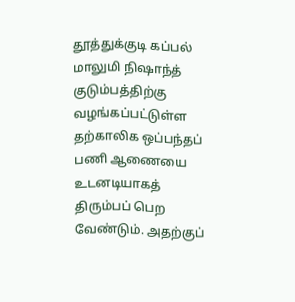தூத்துக்குடி கப்பல் மாலுமி நிஷாந்த் குடும்பத்திற்கு வழங்கப்பட்டுள்ள தற்காலிக ஒப்பந்தப் பணி ஆணையை உடனடியாகத் திரும்பப் பெற வேண்டும். அதற்குப்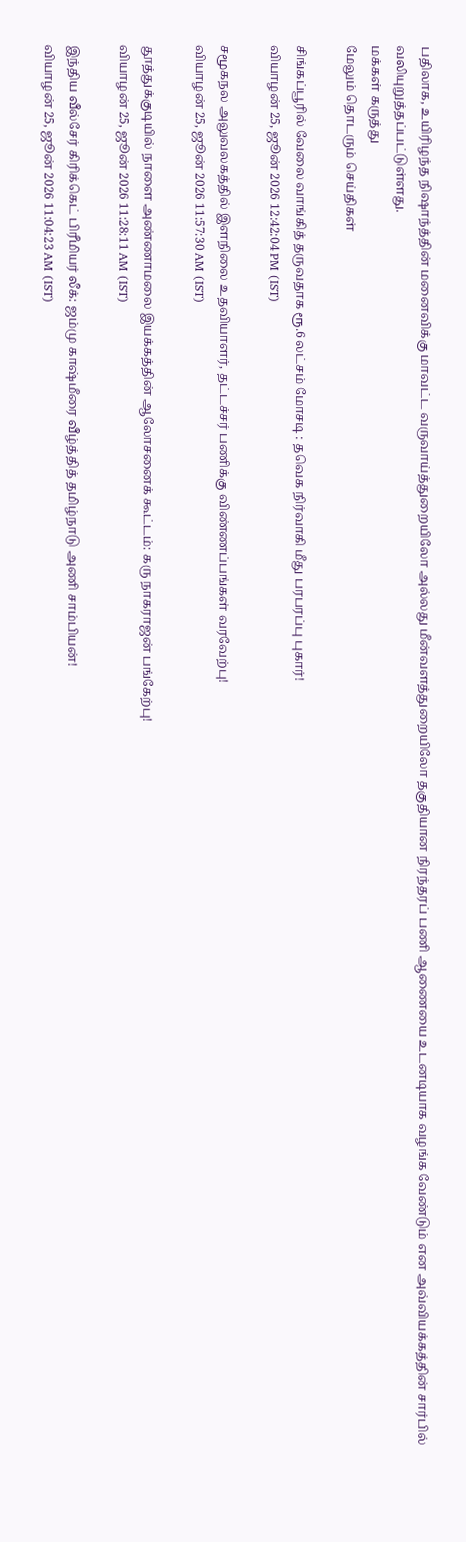பதிலாக, உயிரிழந்த நிஷாந்த்தின் மனைவிக்கு மாவட்ட வருவாய்த்துறையிலோ அல்லது மீன்வளத்துறையிலோ தகுதியான நிரந்தரப் பணி ஆணையை உடனடியாக வழங்க வேண்டும் என அவ்வியக்கத்தின் சார்பில் வலியுறுத்தப்பட்டுள்ளது.
மக்கள் கருத்து
மேலும் தொடரும் செய்திகள்

சிங்கப்பூரில் வேலை வாங்கித் தருவதாக ரூ.6 லட்சம் மோசடி : தவெக நிர்வாகி மீது பரபரப்பு புகார்!
வியாழன் 25, ஜூன் 2026 12:42:04 PM (IST)

சமூகநல அலுவலகத்தில் இளநிலை உதவியாளர், தட்டச்சர் பணிக்கு விண்ணப்பங்கள் வரவேற்பு!
வியாழன் 25, ஜூன் 2026 11:57:30 AM (IST)

தூத்துக்குடியில் நாளை அண்ணாமலை இயக்கத்தின் ஆலோசனைக் கூட்டம்: கரு நாகராஜன் பங்கேற்பு!
வியாழன் 25, ஜூன் 2026 11:28:11 AM (IST)

இந்திய வீல்சேர் கிரிக்கெட் பிரீமியர் லீக்: ஜம்மு காஷ்மீரை வீழ்த்தித் தமிழ்நாடு அணி சாம்பியன்!
வியாழன் 25, ஜூன் 2026 11:04:23 AM (IST)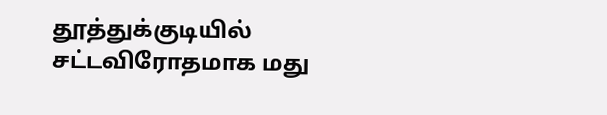தூத்துக்குடியில் சட்டவிரோதமாக மது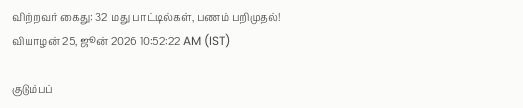விற்றவர் கைது: 32 மது பாட்டில்கள், பணம் பறிமுதல்!
வியாழன் 25, ஜூன் 2026 10:52:22 AM (IST)

குடும்பப்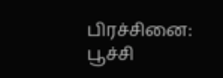பிரச்சினை: பூச்சி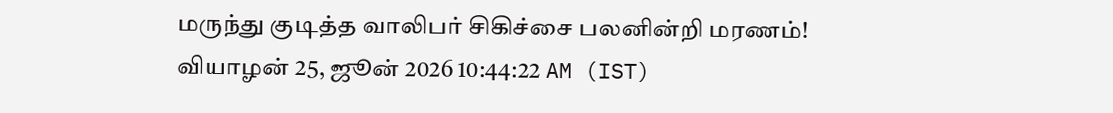மருந்து குடித்த வாலிபர் சிகிச்சை பலனின்றி மரணம்!
வியாழன் 25, ஜூன் 2026 10:44:22 AM (IST)